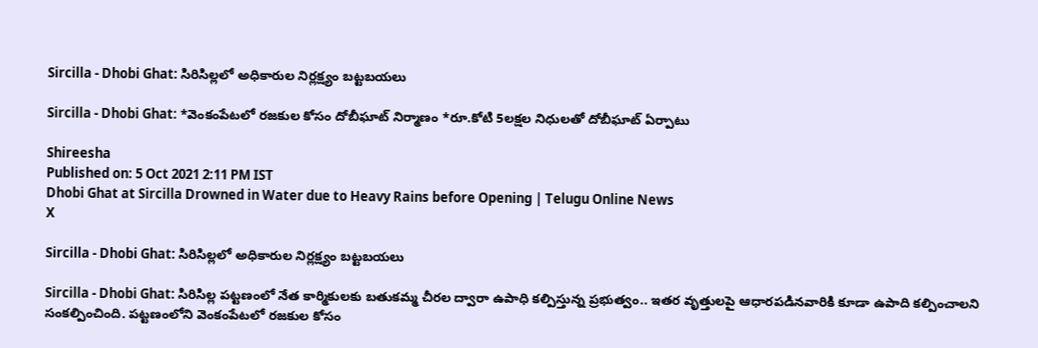Sircilla - Dhobi Ghat: సిరిసిల్లలో అధికారుల నిర్లక్ష్యం బట్టబయలు

Sircilla - Dhobi Ghat: *వెంకంపేటలో రజకుల కోసం దోబీఘాట్‌ నిర్మాణం *రూ.కోటి 5లక్షల నిధులతో దోబీఘాట్‌ ఏర్పాటు

Shireesha
Published on: 5 Oct 2021 2:11 PM IST
Dhobi Ghat at Sircilla Drowned in Water due to Heavy Rains before Opening | Telugu Online News
X

Sircilla - Dhobi Ghat: సిరిసిల్లలో అధికారుల నిర్లక్ష్యం బట్టబయలు

Sircilla - Dhobi Ghat: సిరిసిల్ల పట్టణంలో నేత కార్మికులకు బతుకమ్మ చీరల ద్వారా ఉపాధి కల్పిస్తున్న ప్రభుత్వం.. ఇతర వృత్తులపై ఆధారపడినవారికి కూడా ఉపాది కల్పించాలని సంకల్పించింది. పట్టణంలోని వెంకంపేటలో రజకుల కోసం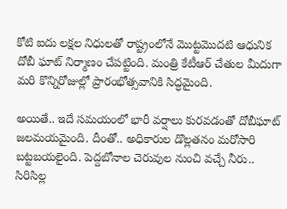కోటి ఐదు లక్షల నిధులతో రాష్ట్రంలోనే మొట్టమొదటి ఆధునిక దోబీ ఘాట్ నిర్మాణం చేపట్టింది. మంత్రి కేటీఆర్ చేతుల మీదుగా మరి కొన్నిరోజుల్లో ప్రారంభోత్సవానికి సిద్ధమైంది.

అయితే.. ఇదే సమయంలో భారీ వర్షాలు కురవడంతో దోబీఘాట్‌ జలమయమైంది. దీంతో.. అధికారుల డొల్లతనం మరోసారి బట్టబయలైంది. పెద్దబోనాల చెరువుల నుంచి వచ్చే నీరు.. సిరిసిల్ల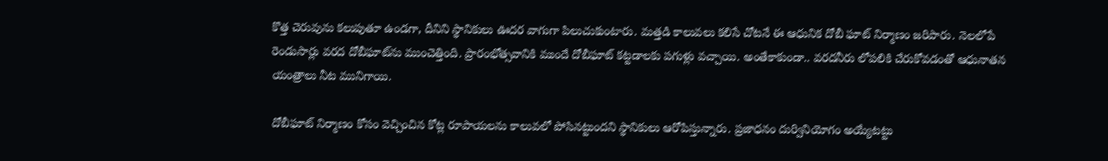కొత్త చెరువును కలుపుతూ ఉండగా, దీనిని స్థానికులు ఊదర వాగుగా పిలుచుకుంటారు. మత్తడి కాలువలు కలిసే చోటనే ఈ ఆధునిక దోబీ ఘాట్ నిర్మాణం జరిపారు. నెలలోపే రెండుసార్లు వరద దోబీఘాట్‌ను ముంచెత్తింది. ప్రారంభోత్సవానికి ముందే దోబీఘాట్‌ కట్టడాలకు పగుళ్లు వచ్చాయి. అంతేకాకుండా.. వరదనీరు లోపలికి చేరుకోవడంతో ఆధునాతన యంత్రాలు నీట మునిగాయి.

దోబీఘాట్‌ నిర్మాణం కోసం వెచ్చించిన కోట్ల రూపాయలను కాలువలో పోసినట్టుందని స్థానికులు ఆరోపిస్తున్నారు. ప్రజాధనం దుర్వినియోగం అయ్యేటట్టు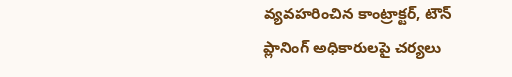వ్యవహరించిన కాంట్రాక్టర్‌, టౌన్‌ ప్లానింగ్‌ అధికారులపై చర్యలు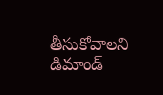తీసుకోవాలని డిమాండ్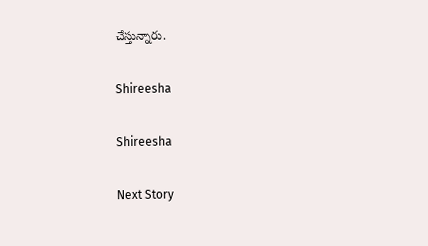చేస్తున్నారు.

Shireesha

Shireesha

Next Story